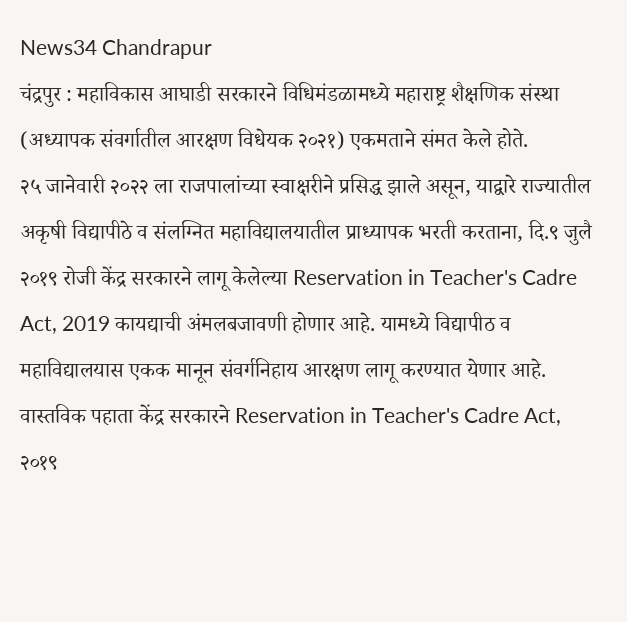News34 Chandrapur
चंद्रपुर : महाविकास आघाडी सरकारने विधिमंडळामध्ये महाराष्ट्र शैक्षणिक संस्था (अध्यापक संवर्गातील आरक्षण विधेयक २०२१) एकमताने संमत केले होते.
२५ जानेवारी २०२२ ला राजपालांच्या स्वाक्षरीने प्रसिद्ध झाले असून, याद्वारे राज्यातील अकृषी विद्यापीठे व संलग्नित महाविद्यालयातील प्राध्यापक भरती करताना, दि.९ जुलै २०१९ रोजी केंद्र सरकारने लागू केलेल्या Reservation in Teacher's Cadre Act, 2019 कायद्याची अंमलबजावणी होणार आहे. यामध्ये विद्यापीठ व महाविद्यालयास एकक मानून संवर्गनिहाय आरक्षण लागू करण्यात येणार आहे.
वास्तविक पहाता केंद्र सरकारने Reservation in Teacher's Cadre Act, २०१९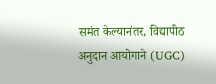समंत केल्यानंतर, विद्यापीठ अनुदान आयोगाने (UGC)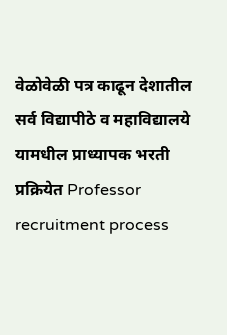वेळोवेळी पत्र काढून देशातील सर्व विद्यापीठे व महाविद्यालये यामधील प्राध्यापक भरती प्रक्रियेत Professor recruitment process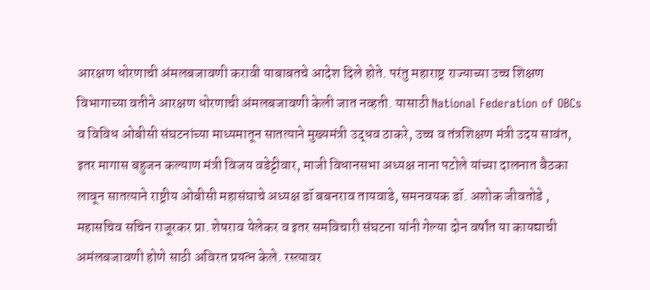आरक्षण धोरणाची अंमलबजावणी करावी याबाबतचे आदेश दिले होते. परंतु महाराष्ट्र राज्याच्या उच्च शिक्षण विभागाच्या वतीने आरक्षण धोरणाची अंमलबजावणी केली जात नव्हती. यासाठी National Federation of OBCs व विविध ओबीसी संघटनांच्या माध्यमातून सातत्याने मुख्यमंत्री उद्धव ठाकरे, उच्च व तंत्रशिक्षण मंत्री उदय सावंत, इतर मागास बहुजन कल्याण मंत्री विजय वडेट्टीवार, माजी विधानसभा अध्यक्ष नाना पटोले यांच्या दालनात बैठका लावून सातत्याने राष्ट्रीय ओबीसी महासंघाचे अध्यक्ष डॉ बबनराव तायवाडे, समनवयक डॉ. अशोक जीवतोडे , महासचिव सचिन राजूरकर प्रा. शेषराव येलेकर व इतर समविचारी संघटना यांनी गेल्या दोन वर्षांत या कायद्याची अमंलबजावणी होणे साठी अविरत प्रयत्न केले. रस्त्यावर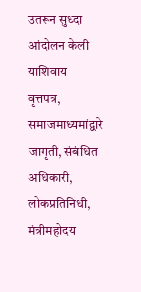उतरून सुध्दा आंदोलन केली याशिवाय वृत्तपत्र, समाजमाध्यमांद्वारे जागृती, संबंधित अधिकारी, लोकप्रतिनिधी, मंत्रीमहोदय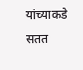यांच्याकडे सतत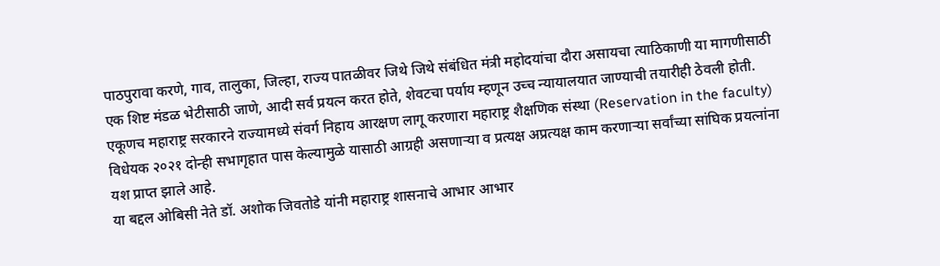पाठपुरावा करणे, गाव, तालुका, जिल्हा, राज्य पातळीवर जिथे जिथे संबंधित मंत्री महोदयांचा दौरा असायचा त्याठिकाणी या मागणीसाठी एक शिष्ट मंडळ भेटीसाठी जाणे, आदी सर्व प्रयत्न करत होते, शेवटचा पर्याय म्हणून उच्च न्यायालयात जाण्याची तयारीही ठेवली होती.
एकूणच महाराष्ट्र सरकारने राज्यामध्ये संवर्ग निहाय आरक्षण लागू करणारा महाराष्ट्र शैक्षणिक संस्था (Reservation in the faculty) विधेयक २०२१ दोन्ही सभागृहात पास केल्यामुळे यासाठी आग्रही असणाऱ्या व प्रत्यक्ष अप्रत्यक्ष काम करणाऱ्या सर्वांच्या सांघिक प्रयत्नांना यश प्राप्त झाले आहे.
या बद्दल ओबिसी नेते डॉ. अशोक जिवतोडे यांनी महाराष्ट्र शासनाचे आभार आभार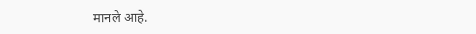मानले आहे.